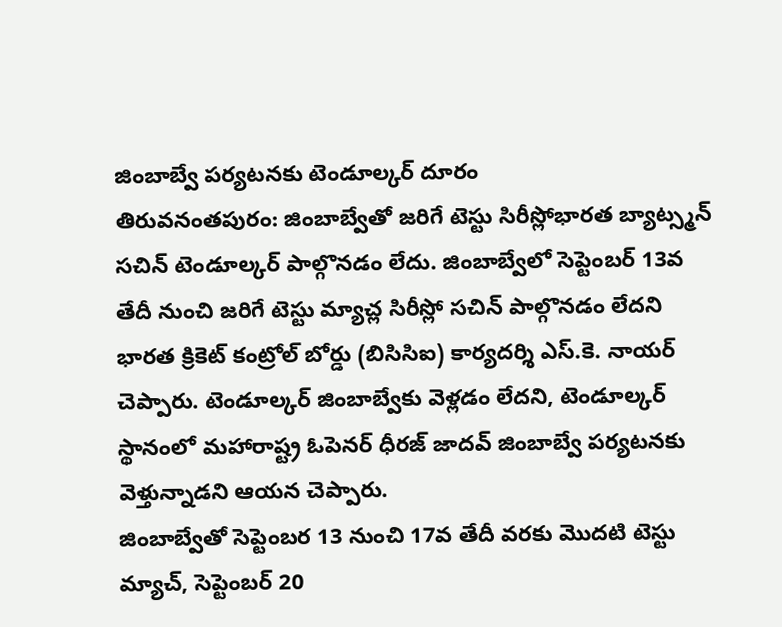జింబాబ్వే పర్యటనకు టెండూల్కర్ దూరం
తిరువనంతపురం: జింబాబ్వేతో జరిగే టెస్టు సిరీస్లోభారత బ్యాట్స్మన్ సచిన్ టెండూల్కర్ పాల్గొనడం లేదు. జింబాబ్వేలో సెప్టెంబర్ 13వ తేదీ నుంచి జరిగే టెస్టు మ్యాచ్ల సిరీస్లో సచిన్ పాల్గొనడం లేదని భారత క్రికెట్ కంట్రోల్ బోర్డు (బిసిసిఐ) కార్యదర్శి ఎస్.కె. నాయర్ చెప్పారు. టెండూల్కర్ జింబాబ్వేకు వెళ్లడం లేదని, టెండూల్కర్ స్థానంలో మహారాష్ట్ర ఓపెనర్ ధీరజ్ జాదవ్ జింబాబ్వే పర్యటనకు వెళ్తున్నాడని ఆయన చెప్పారు.
జింబాబ్వేతో సెప్టెంబర 13 నుంచి 17వ తేదీ వరకు మొదటి టెస్టు మ్యాచ్, సెప్టెంబర్ 20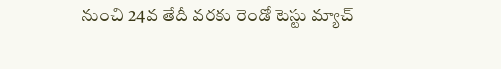నుంచి 24వ తేదీ వరకు రెండో టెస్టు మ్యాచ్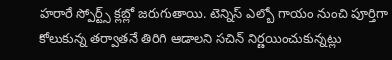హరారే స్పోర్ట్స్ క్లబ్లో జరుగుతాయి. టెన్నిస్ ఎల్బో గాయం నుంచి పూర్తిగా కోలుకున్న తర్వాతనే తిరిగి ఆడాలని సచిన్ నిర్ణయించుకున్నట్లు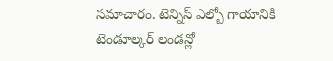సమాచారం. టెన్నిస్ ఎల్బో గాయానికి టెండూల్కర్ లండన్లో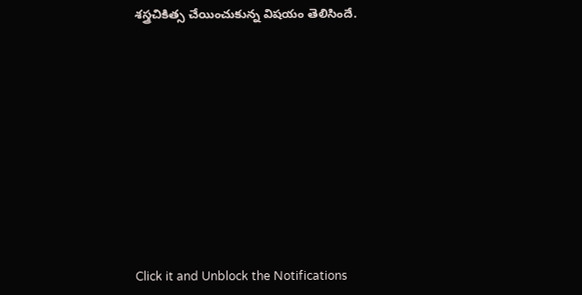శస్త్రచికిత్స చేయించుకున్న విషయం తెలిసిందే.












Click it and Unblock the Notifications